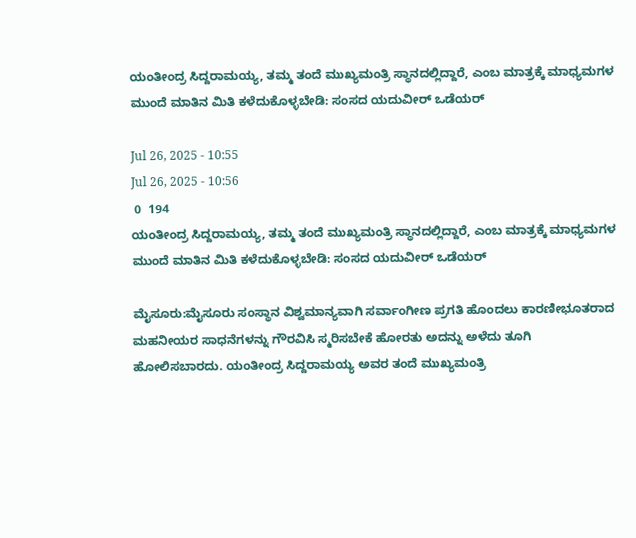ಯಂತೀಂದ್ರ ಸಿದ್ದರಾಮಯ್ಯ, ತಮ್ಮ ತಂದೆ ಮುಖ್ಯಮಂತ್ರಿ ಸ್ಥಾನದಲ್ಲಿದ್ದಾರೆ, ಎಂಬ ಮಾತ್ರಕ್ಕೆ ಮಾಧ್ಯಮಗಳ ಮುಂದೆ ಮಾತಿನ ಮಿತಿ ಕಳೆದುಕೊಳ್ಳಬೇಡಿ: ಸಂಸದ ಯದುವೀರ್ ಒಡೆಯರ್

Jul 26, 2025 - 10:55
Jul 26, 2025 - 10:56
 0  194
ಯಂತೀಂದ್ರ ಸಿದ್ದರಾಮಯ್ಯ, ತಮ್ಮ ತಂದೆ ಮುಖ್ಯಮಂತ್ರಿ ಸ್ಥಾನದಲ್ಲಿದ್ದಾರೆ, ಎಂಬ ಮಾತ್ರಕ್ಕೆ ಮಾಧ್ಯಮಗಳ ಮುಂದೆ ಮಾತಿನ ಮಿತಿ ಕಳೆದುಕೊಳ್ಳಬೇಡಿ: ಸಂಸದ ಯದುವೀರ್ ಒಡೆಯರ್

ಮೈಸೂರು:ಮೈಸೂರು ಸಂಸ್ಥಾನ ವಿಶ್ವಮಾನ್ಯವಾಗಿ ಸರ್ವಾಂಗೀಣ ಪ್ರಗತಿ ಹೊಂದಲು ಕಾರಣೀಭೂತರಾದ ಮಹನೀಯರ ಸಾಧನೆಗಳನ್ನು ಗೌರವಿಸಿ ಸ್ಮರಿಸಬೇಕೆ ಹೋರತು ಅದನ್ನು ಅಳೆದು ತೂಗಿ ಹೋಲಿಸಬಾರದು. ಯಂತೀಂದ್ರ ಸಿದ್ದರಾಮಯ್ಯ ಅವರ ತಂದೆ ಮುಖ್ಯಮಂತ್ರಿ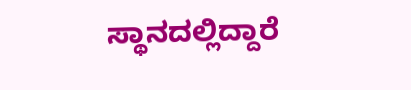ಸ್ಥಾನದಲ್ಲಿದ್ದಾರೆ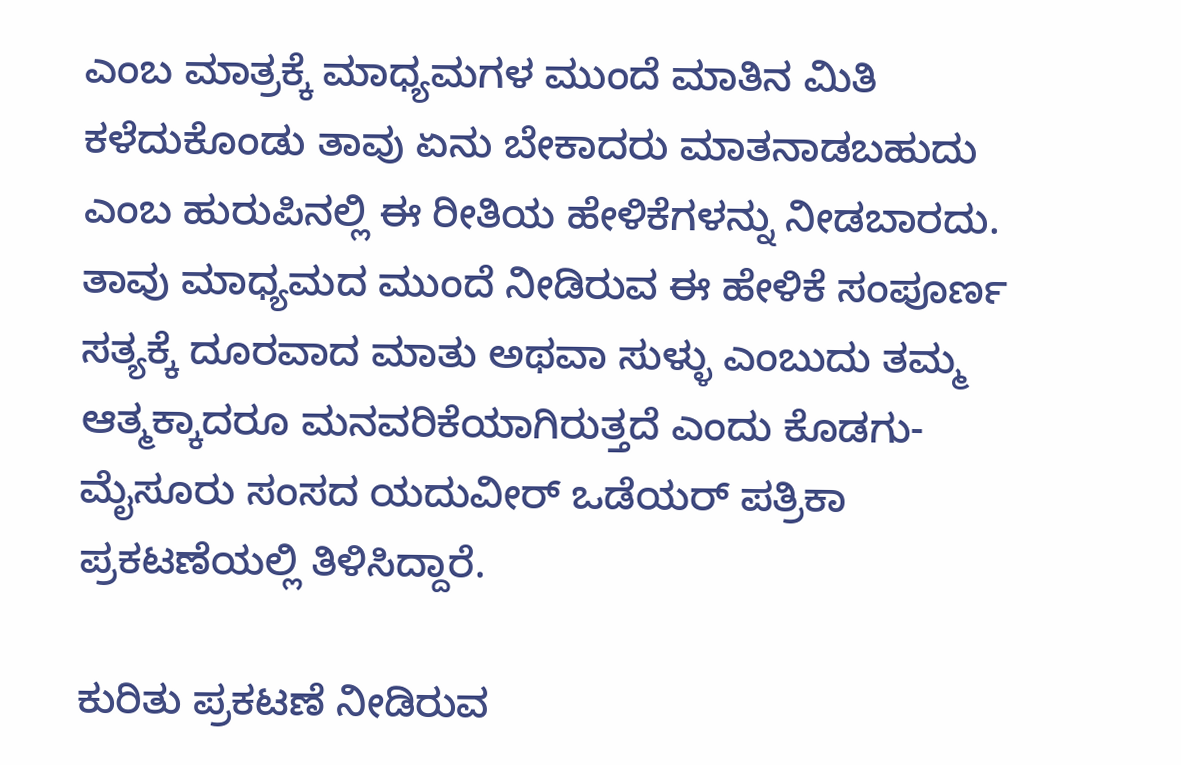ಎಂಬ ಮಾತ್ರಕ್ಕೆ ಮಾಧ್ಯಮಗಳ ಮುಂದೆ ಮಾತಿನ ಮಿತಿ ಕಳೆದುಕೊಂಡು ತಾವು ಏನು ಬೇಕಾದರು ಮಾತನಾಡಬಹುದು ಎಂಬ ಹುರುಪಿನಲ್ಲಿ ಈ ರೀತಿಯ ಹೇಳಿಕೆಗಳನ್ನು ನೀಡಬಾರದು. ತಾವು ಮಾಧ್ಯಮದ ಮುಂದೆ ನೀಡಿರುವ ಈ ಹೇಳಿಕೆ ಸಂಪೂರ್ಣ ಸತ್ಯಕ್ಕೆ ದೂರವಾದ ಮಾತು ಅಥವಾ ಸುಳ್ಳು ಎಂಬುದು ತಮ್ಮ ಆತ್ಮಕ್ಕಾದರೂ ಮನವರಿಕೆಯಾಗಿರುತ್ತದೆ ಎಂದು ಕೊಡಗು-ಮೈಸೂರು ಸಂಸದ ಯದುವೀರ್ ಒಡೆಯರ್ ಪತ್ರಿಕಾ ಪ್ರಕಟಣೆಯಲ್ಲಿ ತಿಳಿಸಿದ್ದಾರೆ.

ಕುರಿತು ಪ್ರಕಟಣೆ ನೀಡಿರುವ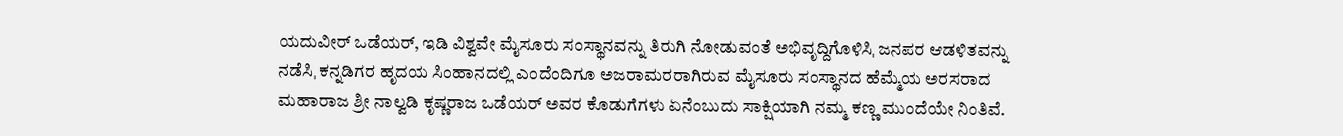ಯದುವೀರ್ ಒಡೆಯರ್, ಇಡಿ ವಿಶ್ವವೇ ಮೈಸೂರು ಸಂಸ್ಥಾನವನ್ನು ತಿರುಗಿ ನೋಡುವಂತೆ ಅಭಿವೃದ್ದಿಗೊಳಿಸಿˌ ಜನಪರ ಆಡಳಿತವನ್ನು ನಡೆಸಿˌ ಕನ್ನಡಿಗರ ಹೃದಯ ಸಿಂಹಾನದಲ್ಲಿ ಎಂದೆಂದಿಗೂ ಅಜರಾಮರರಾಗಿರುವ ಮೈಸೂರು ಸಂಸ್ಥಾನದ ಹೆಮ್ಮೆಯ ಅರಸರಾದ ಮಹಾರಾಜ ಶ್ರೀ ನಾಲ್ವಡಿ ಕೃಷ್ಣರಾಜ ಒಡೆಯರ್ ಅವರ ಕೊಡುಗೆಗಳು ಏನೆಂಬುದು ಸಾಕ್ಷಿಯಾಗಿ ನಮ್ಮ ಕಣ್ಣ ಮುಂದೆಯೇ ನಿಂತಿವೆ.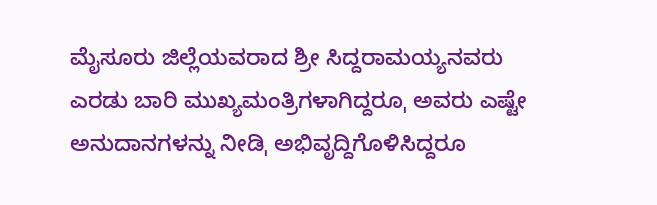ಮೈಸೂರು ಜಿಲ್ಲೆಯವರಾದ ಶ್ರೀ ಸಿದ್ದರಾಮಯ್ಯನವರು ಎರಡು ಬಾರಿ ಮುಖ್ಯಮಂತ್ರಿಗಳಾಗಿದ್ದರೂˌ ಅವರು ಎಷ್ಟೇ ಅನುದಾನಗಳನ್ನು ನೀಡಿˌ ಅಭಿವೃದ್ದಿಗೊಳಿಸಿದ್ದರೂ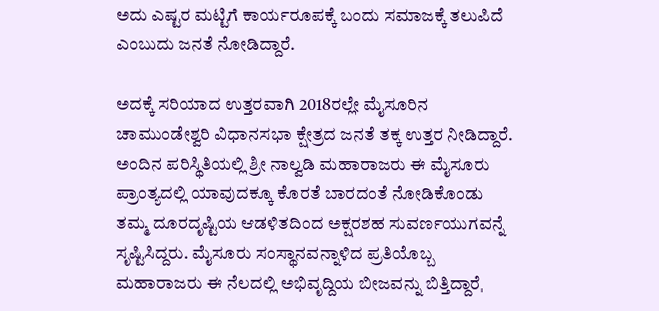ಅದು ಎಷ್ಟರ ಮಟ್ಟಿಗೆ ಕಾರ್ಯರೂಪಕ್ಕೆ ಬಂದು ಸಮಾಜಕ್ಕೆ ತಲುಪಿದೆ ಎಂಬುದು ಜನತೆ ನೋಡಿದ್ದಾರೆ.

ಅದಕ್ಕೆ ಸರಿಯಾದ ಉತ್ತರವಾಗಿ 2018ರಲ್ಲೇ ಮೈಸೂರಿನ ಚಾಮುಂಡೇಶ್ವರಿ ವಿಧಾನಸಭಾ ಕ್ಷೇತ್ರದ ಜನತೆ ತಕ್ಕ ಉತ್ತರ ನೀಡಿದ್ದಾರೆ. ಅಂದಿನ ಪರಿಸ್ಥಿತಿಯಲ್ಲಿ ಶ್ರೀ ನಾಲ್ವಡಿ ಮಹಾರಾಜರು ಈ ಮೈಸೂರು ಪ್ರಾಂತ್ಯದಲ್ಲಿ ಯಾವುದಕ್ಕೂ ಕೊರತೆ ಬಾರದಂತೆ ನೋಡಿಕೊಂಡು ತಮ್ಮ ದೂರದೃಷ್ಟಿಯ ಆಡಳಿತದಿಂದ ಅಕ್ಷರಶಹ ಸುವರ್ಣಯುಗವನ್ನೆ ಸೃಷ್ಟಿಸಿದ್ದರು. ಮೈಸೂರು ಸಂಸ್ಥಾನವನ್ನಾಳಿದ ಪ್ರತಿಯೊಬ್ಬ ಮಹಾರಾಜರು ಈ ನೆಲದಲ್ಲಿ ಅಭಿವೃದ್ದಿಯ ಬೀಜವನ್ನು ಬಿತ್ತಿದ್ದಾರೆˌ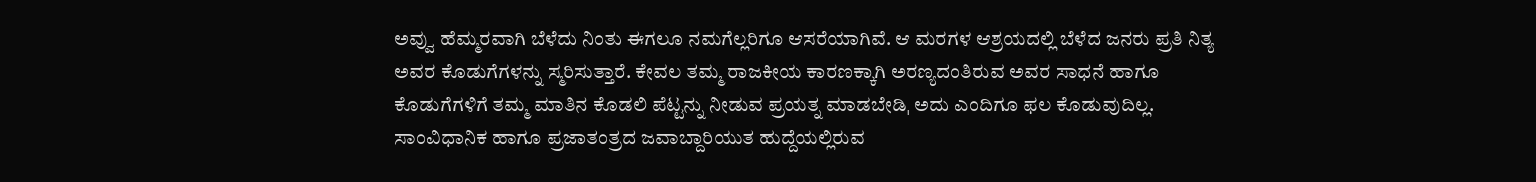ಅವ್ವು ಹೆಮ್ಮರವಾಗಿ ಬೆಳೆದು ನಿಂತು ಈಗಲೂ ನಮಗೆಲ್ಲರಿಗೂ ಆಸರೆಯಾಗಿವೆ. ಆ ಮರಗಳ ಆಶ್ರಯದಲ್ಲಿ ಬೆಳೆದ ಜನರು ಪ್ರತಿ ನಿತ್ಯ ಅವರ ಕೊಡುಗೆಗಳನ್ನು ಸ್ಮರಿಸುತ್ತಾರೆ. ಕೇವಲ ತಮ್ಮ ರಾಜಕೀಯ ಕಾರಣಕ್ಕಾಗಿ ಅರಣ್ಯದಂತಿರುವ ಅವರ ಸಾಧನೆ ಹಾಗೂ ಕೊಡುಗೆಗಳಿಗೆ ತಮ್ಮ ಮಾತಿನ ಕೊಡಲಿ ಪೆಟ್ಟನ್ನು ನೀಡುವ ಪ್ರಯತ್ನ ಮಾಡಬೇಡಿˌ ಅದು ಎಂದಿಗೂ ಫಲ ಕೊಡುವುದಿಲ್ಲ. ಸಾಂವಿಧಾನಿಕ ಹಾಗೂ ಪ್ರಜಾತಂತ್ರದ ಜವಾಬ್ದಾರಿಯುತ ಹುದ್ದೆಯಲ್ಲಿರುವ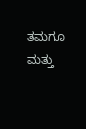ತಮಗೂ ಮತ್ತು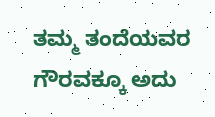ತಮ್ಮ ತಂದೆಯವರ ಗೌರವಕ್ಕೂ ಅದು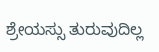ಶ್ರೇಯಸ್ಸು ತುರುವುದಿಲ್ಲ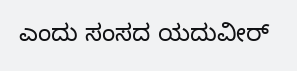ಎಂದು ಸಂಸದ ಯದುವೀರ್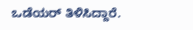ಒಡೆಯರ್ ತಿಳಿಸಿದ್ದಾರೆ.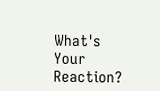What's Your Reaction?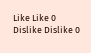Like Like 0
Dislike Dislike 0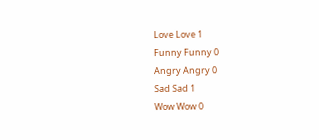Love Love 1
Funny Funny 0
Angry Angry 0
Sad Sad 1
Wow Wow 0